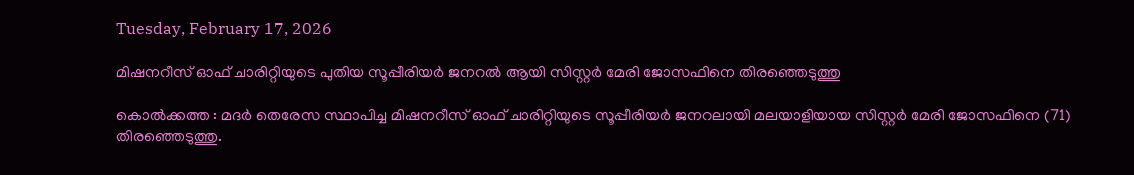Tuesday, February 17, 2026

മിഷനറീസ് ഓഫ് ചാരിറ്റിയുടെ പുതിയ സൂപ്പീരിയർ ജനറൽ ആയി സിസ്റ്റർ മേരി ജോസഫിനെ തിരഞ്ഞെടുത്തു

കൊൽക്കത്ത : മദർ തെരേസ സ്ഥാപിച്ച മിഷനറീസ് ഓഫ് ചാരിറ്റിയുടെ സൂപ്പീരിയർ ജനറലായി മലയാളിയായ സിസ്റ്റർ മേരി ജോസഫിനെ (71) തിരഞ്ഞെടുത്തു.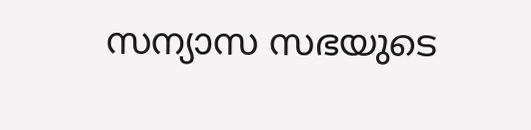സന്യാസ സഭയുടെ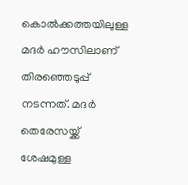കൊൽക്കത്തയിലുള്ള മദർ ഹൗസിലാണ് തിരഞ്ഞെടുപ്പ് നടന്നത്. മദർ തെരേസയ്ക്ക് ശേഷമുള്ള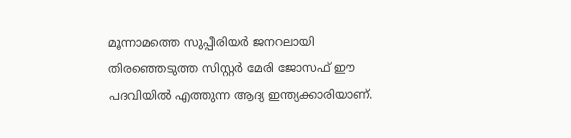മൂന്നാമത്തെ സുപ്പീരിയർ ജനറലായി തിരഞ്ഞെടുത്ത സിസ്റ്റർ മേരി ജോസഫ് ഈ പദവിയിൽ എത്തുന്ന ആദ്യ ഇന്ത്യക്കാരിയാണ്.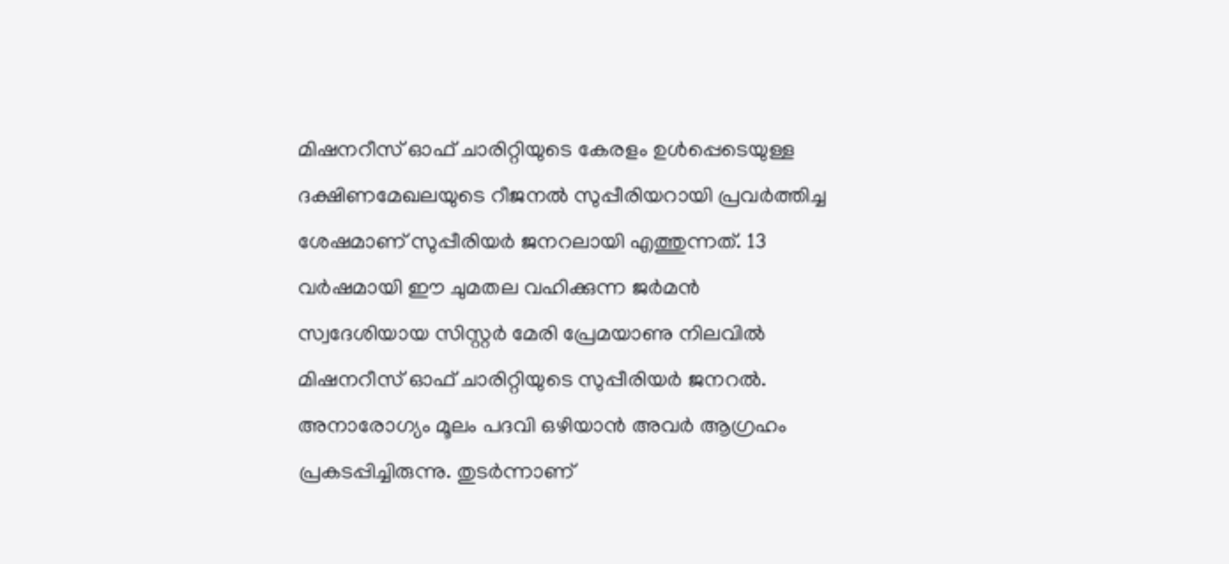മിഷനറീസ് ഓഫ് ചാരിറ്റിയുടെ കേരളം ഉൾപ്പെടെയുള്ള ദക്ഷിണമേഖലയുടെ റീജനൽ സുപ്പീരിയറായി പ്രവർത്തിച്ച ശേഷമാണ് സുപ്പീരിയർ ജനറലായി എത്തുന്നത്. 13 വർഷമായി ഈ ചുമതല വഹിക്കുന്ന ജർമൻ സ്വദേശിയായ സിസ്റ്റർ മേരി പ്രേമയാണു നിലവിൽ മിഷനറീസ് ഓഫ് ചാരിറ്റിയുടെ സുപ്പീരിയർ ജനറൽ. അനാരോഗ്യം മൂലം പദവി ഒഴിയാൻ അവർ ആഗ്രഹം പ്രകടപ്പിച്ചിരുന്നു. തുടർന്നാണ്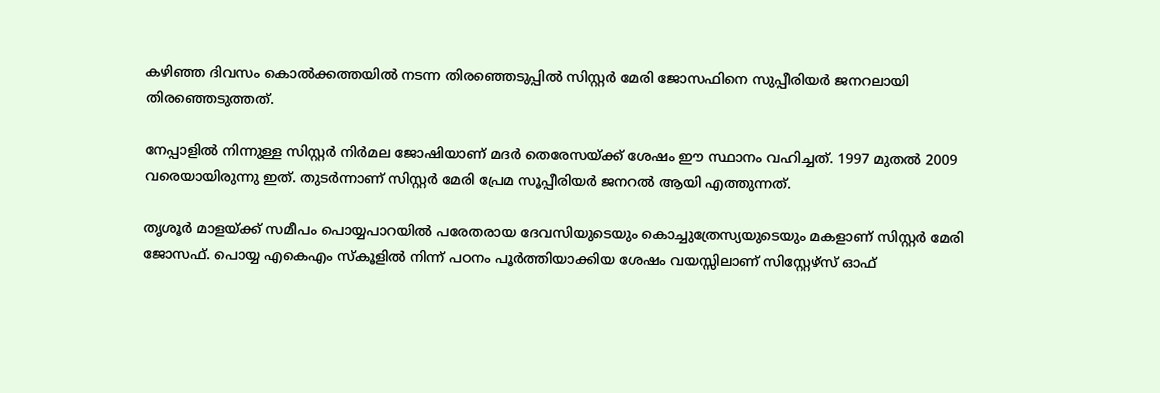കഴിഞ്ഞ ദിവസം കൊൽക്കത്തയിൽ നടന്ന തിരഞ്ഞെടുപ്പിൽ സിസ്റ്റർ മേരി ജോസഫിനെ സുപ്പീരിയർ ജനറലായി തിരഞ്ഞെടുത്തത്.

നേപ്പാളിൽ നിന്നുള്ള സിസ്റ്റർ നിർമല ജോഷിയാണ് മദർ തെരേസയ്ക്ക് ശേഷം ഈ സ്ഥാനം വഹിച്ചത്. 1997 മുതൽ 2009 വരെയായിരുന്നു ഇത്. തുടർന്നാണ് സിസ്റ്റർ മേരി പ്രേമ സൂപ്പീരിയർ ജനറൽ ആയി എത്തുന്നത്.

തൃശൂർ മാളയ്ക്ക് സമീപം പൊയ്യപാറയിൽ പരേതരായ ദേവസിയുടെയും കൊച്ചുത്രേസ്യയുടെയും മകളാണ് സിസ്റ്റർ മേരി ജോസഫ്. പൊയ്യ എകെഎം സ്കൂളിൽ നിന്ന് പഠനം പൂർത്തിയാക്കിയ ശേഷം വയസ്സിലാണ് സിസ്റ്റേഴ്സ് ഓഫ്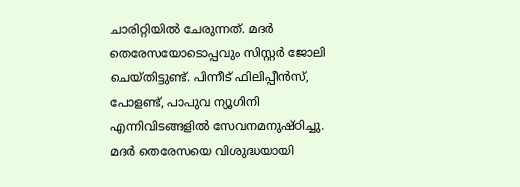ചാരിറ്റിയിൽ ചേരുന്നത്. മദർ തെരേസയോടൊപ്പവും സിസ്റ്റർ ജോലി ചെയ്തിട്ടുണ്ട്. പിന്നീട് ഫിലിപ്പീൻസ്, പോളണ്ട്, പാപുവ ന്യൂഗിനി എന്നിവിടങ്ങളിൽ സേവനമനുഷ്ഠിച്ചു. മദർ തെരേസയെ വിശുദ്ധയായി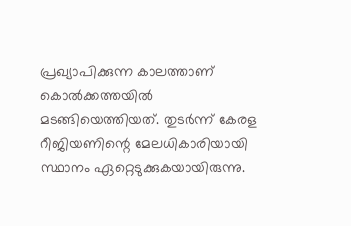പ്രഖ്യാപിക്കുന്ന കാലത്താണ് കൊൽക്കത്തയിൽ മടങ്ങിയെത്തിയത്. തുടർന്ന് കേരള റീജിയണിന്റെ മേലധികാരിയായി സ്ഥാനം ഏറ്റെടുക്കുകയായിരുന്നു.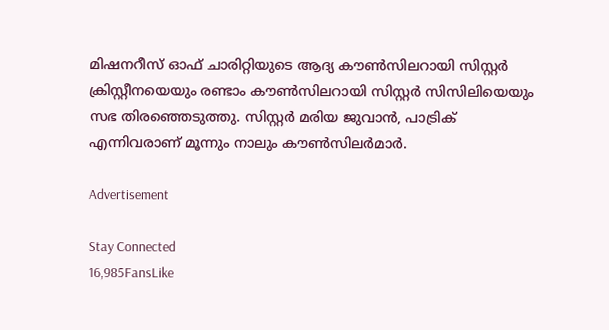മിഷനറീസ് ഓഫ് ചാരിറ്റിയുടെ ആദ്യ കൗൺസിലറായി സിസ്റ്റര്‍ ക്രിസ്റ്റീനയെയും രണ്ടാം കൗൺസിലറായി സിസ്റ്റര്‍ സിസിലിയെയും സഭ തിരഞ്ഞെടുത്തു. സിസ്റ്റര്‍ മരിയ ജുവാന്‍, പാട്രിക് എന്നിവരാണ് മൂന്നും നാലും കൗൺസിലർമാർ.

Advertisement

Stay Connected
16,985FansLike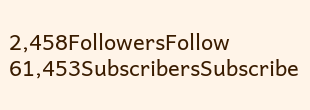2,458FollowersFollow
61,453SubscribersSubscribe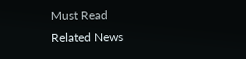Must Read
Related News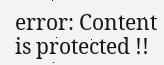error: Content is protected !!